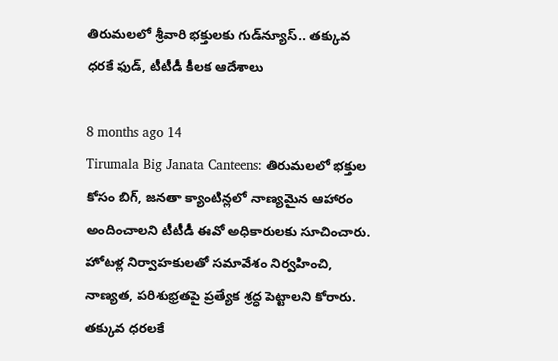తిరుమలలో శ్రీవారి భక్తులకు గుడ్‌న్యూస్.. తక్కువ ధరకే ఫుడ్, టీటీడీ కీలక ఆదేశాలు

8 months ago 14
Tirumala Big Janata Canteens: తిరుమలలో భక్తుల కోసం బిగ్, జనతా క్యాంటిన్లలో నాణ్యమైన ఆహారం అందించాలని టీటీడీ ఈవో అధికారులకు సూచించారు. హోటళ్ల నిర్వాహకులతో సమావేశం నిర్వహించి, నాణ్యత, పరిశుభ్రతపై ప్రత్యేక శ్రద్ధ పెట్టాలని కోరారు. తక్కువ ధరలకే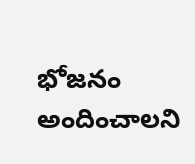భోజనం అందించాలని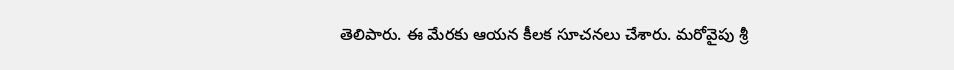తెలిపారు. ఈ మేరకు ఆయన కీలక సూచనలు చేశారు. మరోవైపు శ్రీ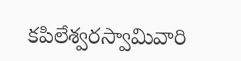కపిలేశ్వరస్వామివారి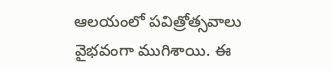ఆలయంలో పవిత్రోత్సవాలు వైభవంగా ముగిశాయి. ఈ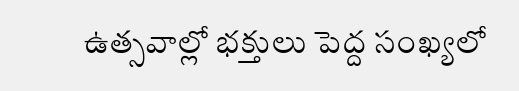ఉత్సవాల్లో భక్తులు పెద్ద సంఖ్యలో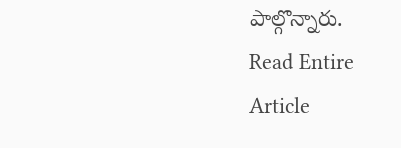పాల్గొన్నారు.
Read Entire Article